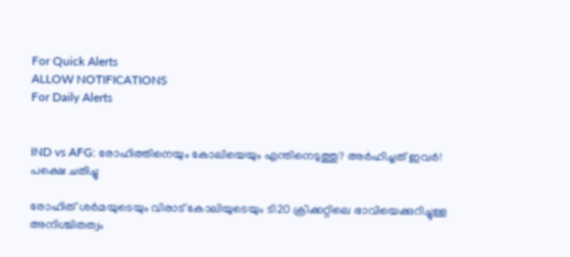For Quick Alerts
ALLOW NOTIFICATIONS
For Daily Alerts


IND vs AFG: രോഹിത്തിനെയും കോലിയെയും എന്തിനെടുത്തു? അര്‍ഹിച്ചത് ഇവര്‍! പക്ഷെ ചതിച്ചു

രോഹിത് ശര്‍മയുടെയും വിരാട് കോലിയുടെയും ടി20 ക്രിക്കറ്റിലെ ഭാവിയെക്കുറിച്ചുള്ള അനിശ്ചിതത്വം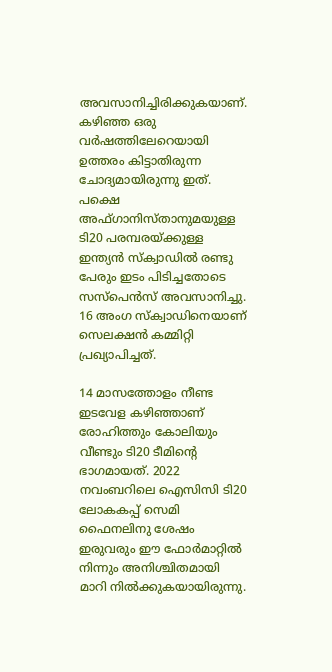അവസാനിച്ചിരിക്കുകയാണ്. കഴിഞ്ഞ ഒരു വര്‍ഷത്തിലേറെയായി ഉത്തരം കിട്ടാതിരുന്ന ചോദ്യമായിരുന്നു ഇത്. പക്ഷെ അഫ്ഗാനിസ്താനുമയുള്ള ടി20 പരമ്പരയ്ക്കുള്ള ഇന്ത്യന്‍ സ്‌ക്വാഡില്‍ രണ്ടു പേരും ഇടം പിടിച്ചതോടെ സസ്‌പെന്‍സ് അവസാനിച്ചു. 16 അംഗ സ്‌ക്വാഡിനെയാണ് സെലക്ഷന്‍ കമ്മിറ്റി പ്രഖ്യാപിച്ചത്.

14 മാസത്തോളം നീണ്ട ഇടവേള കഴിഞ്ഞാണ് രോഹിത്തും കോലിയും വീണ്ടും ടി20 ടീമിന്റെ ഭാഗമായത്. 2022 നവംബറിലെ ഐസിസി ടി20 ലോകകപ്പ് സെമി ഫൈനലിനു ശേഷം ഇരുവരും ഈ ഫോര്‍മാറ്റില്‍ നിന്നും അനിശ്ചിതമായി മാറി നില്‍ക്കുകയായിരുന്നു.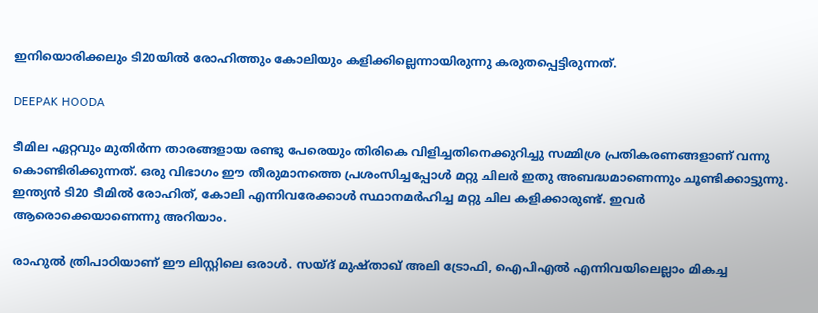ഇനിയൊരിക്കലും ടി20യില്‍ രോഹിത്തും കോലിയും കളിക്കില്ലെന്നായിരുന്നു കരുതപ്പെട്ടിരുന്നത്.

DEEPAK HOODA

ടീമില ഏറ്റവും മുതിര്‍ന്ന താരങ്ങളായ രണ്ടു പേരെയും തിരികെ വിളിച്ചതിനെക്കുറിച്ചു സമ്മിശ്ര പ്രതികരണങ്ങളാണ് വന്നു കൊണ്ടിരിക്കുന്നത്. ഒരു വിഭാഗം ഈ തീരുമാനത്തെ പ്രശംസിച്ചപ്പോള്‍ മറ്റു ചിലര്‍ ഇതു അബദ്ധമാണെന്നും ചൂണ്ടിക്കാട്ടുന്നു. ഇന്ത്യന്‍ ടി20 ടീമില്‍ രോഹിത്, കോലി എന്നിവരേക്കാള്‍ സ്ഥാനമര്‍ഹിച്ച മറ്റു ചില കളിക്കാരുണ്ട്. ഇവര്‍ ആരൊക്കെയാണെന്നു അറിയാം.

രാഹുല്‍ ത്രിപാഠിയാണ് ഈ ലിസ്റ്റിലെ ഒരാള്‍. സയ്ദ് മുഷ്താഖ് അലി ട്രോഫി, ഐപിഎല്‍ എന്നിവയിലെല്ലാം മികച്ച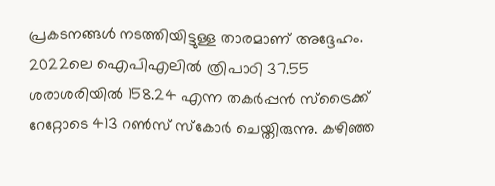പ്രകടനങ്ങള്‍ നടത്തിയിട്ടുള്ള താരമാണ് അദ്ദേഹം. 2022ലെ ഐപിഎലില്‍ ത്രിപാഠി 37.55 ശരാശരിയില്‍ 158.24 എന്ന തകര്‍പ്പന്‍ സ്‌ട്രൈക്ക് റേറ്റോടെ 413 റണ്‍സ് സ്‌കോര്‍ ചെയ്തിരുന്നു. കഴിഞ്ഞ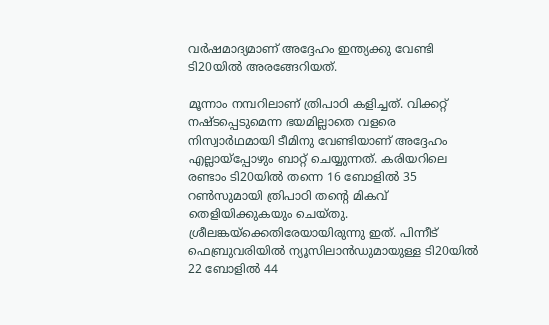വര്‍ഷമാദ്യമാണ് അദ്ദേഹം ഇന്ത്യക്കു വേണ്ടി ടി20യില്‍ അരങ്ങേറിയത്.

മൂന്നാം നമ്പറിലാണ് ത്രിപാഠി കളിച്ചത്. വിക്കറ്റ് നഷ്ടപ്പെടുമെന്ന ഭയമില്ലാതെ വളരെ നിസ്വാര്‍ഥമായി ടീമിനു വേണ്ടിയാണ് അദ്ദേഹം എല്ലായ്പ്പോഴും ബാറ്റ് ചെയ്യുന്നത്. കരിയറിലെ രണ്ടാം ടി20യില്‍ തന്നെ 16 ബോളില്‍ 35 റണ്‍സുമായി ത്രിപാഠി തന്റെ മികവ് തെളിയിക്കുകയും ചെയ്തു. ശ്രീലങ്കയ്‌ക്കെതിരേയായിരുന്നു ഇത്. പിന്നീട് ഫെബ്രുവരിയില്‍ ന്യൂസിലാന്‍ഡുമായുള്ള ടി20യില്‍ 22 ബോളില്‍ 44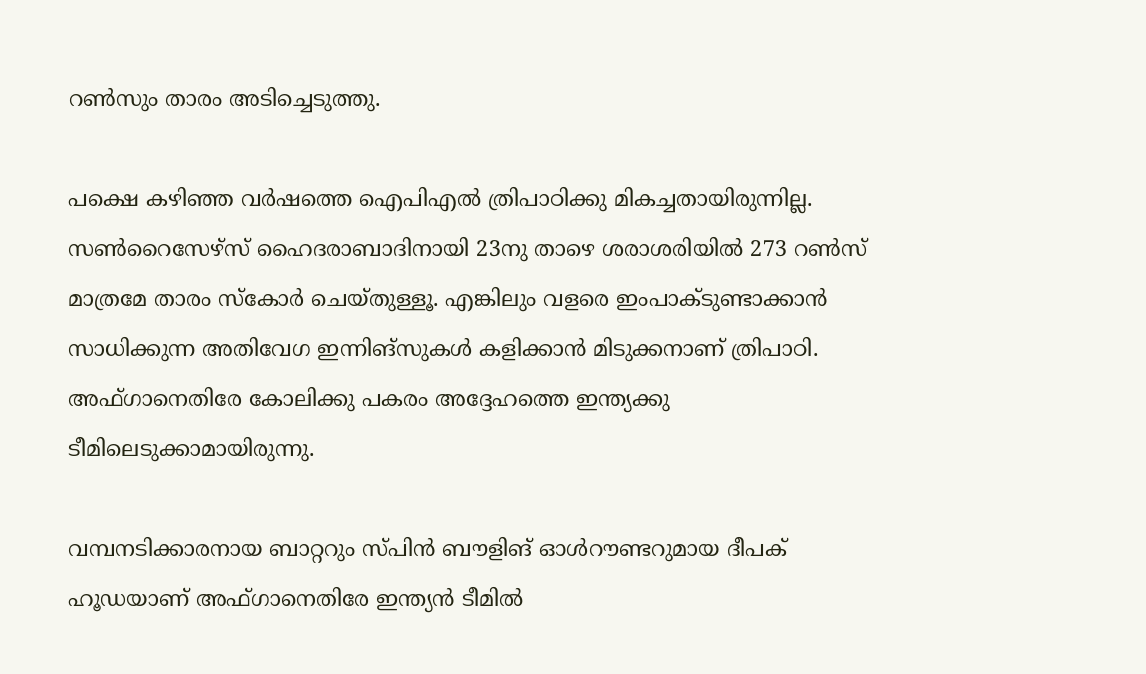റണ്‍സും താരം അടിച്ചെടുത്തു.

പക്ഷെ കഴിഞ്ഞ വര്‍ഷത്തെ ഐപിഎല്‍ ത്രിപാഠിക്കു മികച്ചതായിരുന്നില്ല. സണ്‍റൈസേഴ്‌സ് ഹൈദരാബാദിനായി 23നു താഴെ ശരാശരിയില്‍ 273 റണ്‍സ് മാത്രമേ താരം സ്‌കോര്‍ ചെയ്തുള്ളൂ. എങ്കിലും വളരെ ഇംപാക്ടുണ്ടാക്കാന്‍ സാധിക്കുന്ന അതിവേഗ ഇന്നിങ്‌സുകള്‍ കളിക്കാന്‍ മിടുക്കനാണ് ത്രിപാഠി. അഫ്ഗാനെതിരേ കോലിക്കു പകരം അദ്ദേഹത്തെ ഇന്ത്യക്കു ടീമിലെടുക്കാമായിരുന്നു.

വമ്പനടിക്കാരനായ ബാറ്ററും സ്പിന്‍ ബൗളിങ് ഓള്‍റൗണ്ടറുമായ ദീപക് ഹൂഡയാണ് അഫ്ഗാനെതിരേ ഇന്ത്യന്‍ ടീമില്‍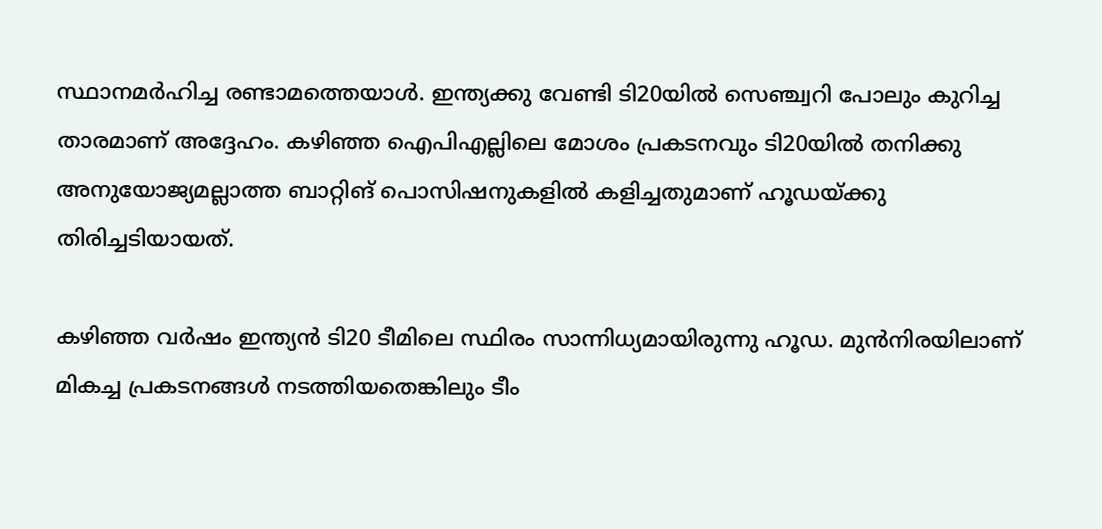സ്ഥാനമര്‍ഹിച്ച രണ്ടാമത്തെയാള്‍. ഇന്ത്യക്കു വേണ്ടി ടി20യില്‍ സെഞ്ച്വറി പോലും കുറിച്ച താരമാണ് അദ്ദേഹം. കഴിഞ്ഞ ഐപിഎല്ലിലെ മോശം പ്രകടനവും ടി20യില്‍ തനിക്കു അനുയോജ്യമല്ലാത്ത ബാറ്റിങ് പൊസിഷനുകളില്‍ കളിച്ചതുമാണ് ഹൂഡയ്ക്കു തിരിച്ചടിയായത്.

കഴിഞ്ഞ വര്‍ഷം ഇന്ത്യന്‍ ടി20 ടീമിലെ സ്ഥിരം സാന്നിധ്യമായിരുന്നു ഹൂഡ. മുന്‍നിരയിലാണ് മികച്ച പ്രകടനങ്ങള്‍ നടത്തിയതെങ്കിലും ടീം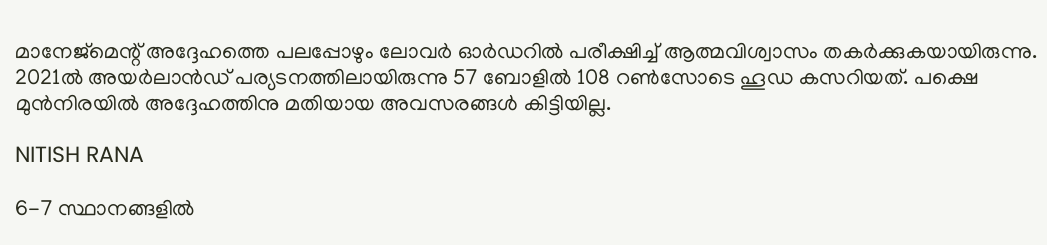മാനേജ്‌മെന്റ് അദ്ദേഹത്തെ പലപ്പോഴും ലോവര്‍ ഓര്‍ഡറില്‍ പരീക്ഷിച്ച് ആത്മവിശ്വാസം തകര്‍ക്കുകയായിരുന്നു. 2021ല്‍ അയര്‍ലാന്‍ഡ് പര്യടനത്തിലായിരുന്നു 57 ബോളില്‍ 108 റണ്‍സോടെ ഹൂഡ കസറിയത്. പക്ഷെ മുന്‍നിരയില്‍ അദ്ദേഹത്തിനു മതിയായ അവസരങ്ങള്‍ കിട്ടിയില്ല.

NITISH RANA

6-7 സ്ഥാനങ്ങളില്‍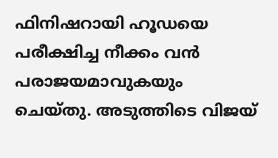ഫിനിഷറായി ഹൂഡയെ പരീക്ഷിച്ച നീക്കം വന്‍ പരാജയമാവുകയും ചെയ്തു. അടുത്തിടെ വിജയ്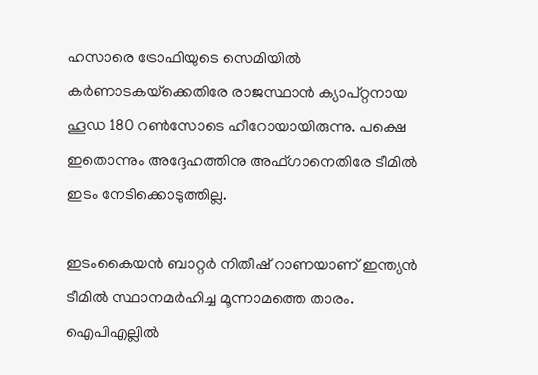ഹസാരെ ട്രോഫിയുടെ സെമിയില്‍ കര്‍ണാടകയ്‌ക്കെതിരേ രാജസ്ഥാന്‍ ക്യാപ്റ്റനായ ഹൂഡ 180 റണ്‍സോടെ ഹീറോയായിരുന്നു. പക്ഷെ ഇതൊന്നും അദ്ദേഹത്തിനു അഫ്ഗാനെതിരേ ടീമില്‍ ഇടം നേടിക്കൊടുത്തില്ല.

ഇടംകൈയന്‍ ബാറ്റര്‍ നിതീഷ് റാണയാണ് ഇന്ത്യന്‍ ടീമില്‍ സ്ഥാനമര്‍ഹിച്ച മൂന്നാമത്തെ താരം. ഐപിഎല്ലില്‍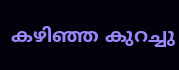കഴിഞ്ഞ കുറച്ചു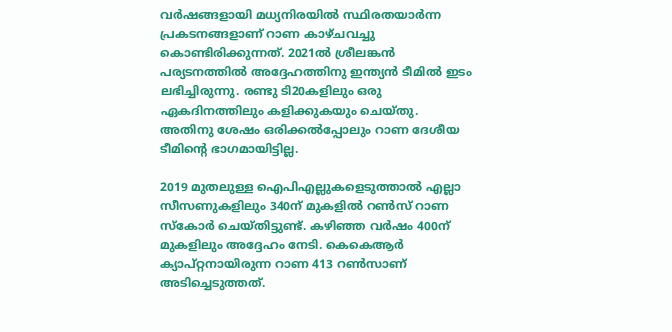വര്‍ഷങ്ങളായി മധ്യനിരയില്‍ സ്ഥിരതയാര്‍ന്ന പ്രകടനങ്ങളാണ് റാണ കാഴ്ചവച്ചു കൊണ്ടിരിക്കുന്നത്. 2021ല്‍ ശ്രീലങ്കന്‍ പര്യടനത്തില്‍ അദ്ദേഹത്തിനു ഇന്ത്യന്‍ ടീമില്‍ ഇടം ലഭിച്ചിരുന്നു. രണ്ടു ടി20കളിലും ഒരു ഏകദിനത്തിലും കളിക്കുകയും ചെയ്തു. അതിനു ശേഷം ഒരിക്കല്‍പ്പോലും റാണ ദേശീയ ടീമിന്റെ ഭാഗമായിട്ടില്ല.

2019 മുതലുള്ള ഐപിഎല്ലുകളെടുത്താല്‍ എല്ലാ സീസണുകളിലും 340ന് മുകളില്‍ റണ്‍സ് റാണ സ്‌കോര്‍ ചെയ്തിട്ടുണ്ട്. കഴിഞ്ഞ വര്‍ഷം 400ന് മുകളിലും അദ്ദേഹം നേടി. കെകെആര്‍ ക്യാപ്റ്റനായിരുന്ന റാണ 413 റണ്‍സാണ് അടിച്ചെടുത്തത്.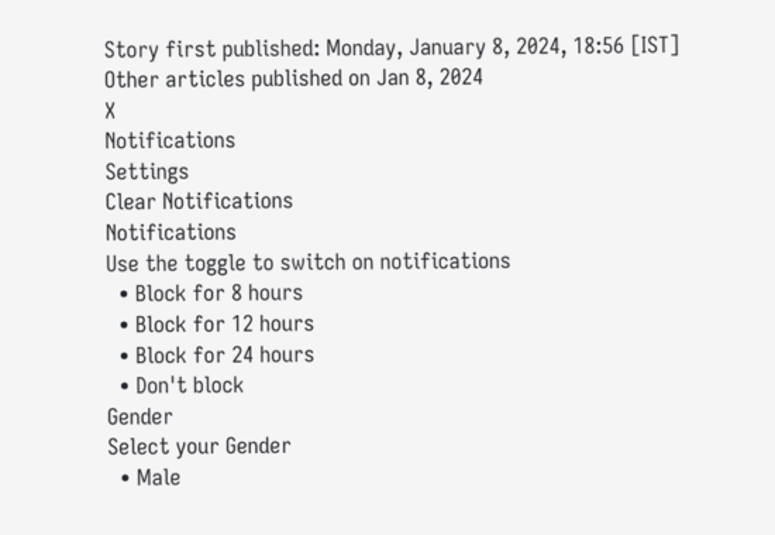Story first published: Monday, January 8, 2024, 18:56 [IST]
Other articles published on Jan 8, 2024
X
Notifications
Settings
Clear Notifications
Notifications
Use the toggle to switch on notifications
  • Block for 8 hours
  • Block for 12 hours
  • Block for 24 hours
  • Don't block
Gender
Select your Gender
  • Male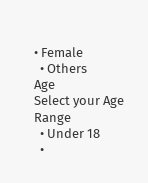• Female
  • Others
Age
Select your Age Range
  • Under 18
  •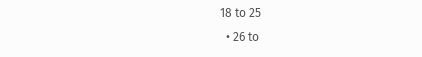18 to 25
  • 26 to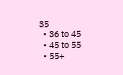35
  • 36 to 45
  • 45 to 55
  • 55+